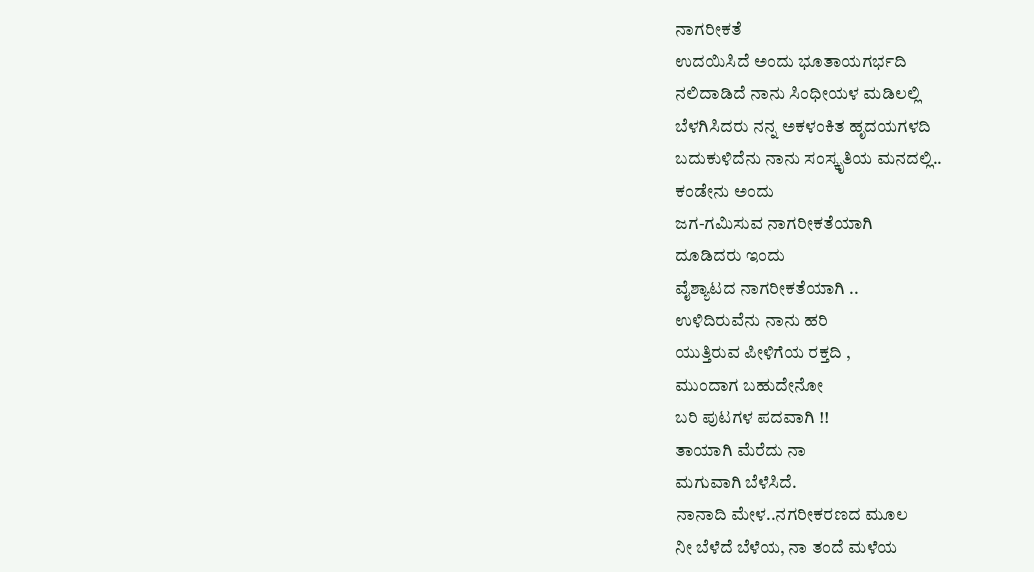ನಾಗರೀಕತೆ
ಉದಯಿಸಿದೆ ಅಂದು ಭೂತಾಯಗರ್ಭದಿ
ನಲಿದಾಡಿದೆ ನಾನು ಸಿಂಧೀಯಳ ಮಡಿಲಲ್ಲಿ
ಬೆಳಗಿಸಿದರು ನನ್ನ ಅಕಳಂಕಿತ ಹೃದಯಗಳದಿ
ಬದುಕುಳಿದೆನು ನಾನು ಸಂಸ್ಕೃತಿಯ ಮನದಲ್ಲಿ..
ಕಂಡೇನು ಅಂದು
ಜಗ-ಗಮಿಸುವ ನಾಗರೀಕತೆಯಾಗಿ
ದೂಡಿದರು ಇಂದು
ವೈಶ್ಯಾಟದ ನಾಗರೀಕತೆಯಾಗಿ ..
ಉಳಿದಿರುವೆನು ನಾನು ಹರಿ
ಯುತ್ತಿರುವ ಪೀಳಿಗೆಯ ರಕ್ತದಿ ,
ಮುಂದಾಗ ಬಹುದೇನೋ
ಬರಿ ಪುಟಗಳ ಪದವಾಗಿ !!
ತಾಯಾಗಿ ಮೆರೆದು ನಾ
ಮಗುವಾಗಿ ಬೆಳೆಸಿದೆ.
ನಾನಾದಿ ಮೇಳ..ನಗರೀಕರಣದ ಮೂಲ
ನೀ ಬೆಳೆದೆ ಬೆಳೆಯ, ನಾ ತಂದೆ ಮಳೆಯ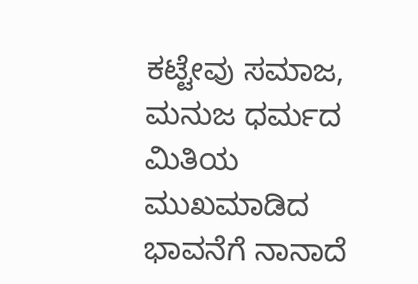ಕಟ್ಟೇವು ಸಮಾಜ, ಮನುಜ ಧರ್ಮದ ಮಿತಿಯ
ಮುಖಮಾಡಿದ ಭಾವನೆಗೆ ನಾನಾದೆ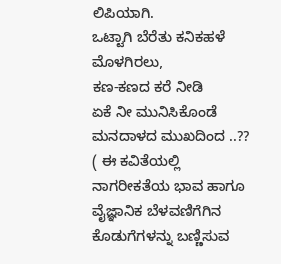ಲಿಪಿಯಾಗಿ.
ಒಟ್ಟಾಗಿ ಬೆರೆತು ಕನಿಕಹಳೆ ಮೊಳಗಿರಲು,
ಕಣ-ಕಣದ ಕರೆ ನೀಡಿ
ಏಕೆ ನೀ ಮುನಿಸಿಕೊಂಡೆ
ಮನದಾಳದ ಮುಖದಿಂದ ..??
( ಈ ಕವಿತೆಯಲ್ಲಿ ನಾಗರೀಕತೆಯ ಭಾವ ಹಾಗೂ ವೈಜ್ಞಾನಿಕ ಬೆಳವಣಿಗೆಗಿನ ಕೊಡುಗೆಗಳನ್ನು ಬಣ್ಣಿಸುವ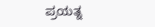ಪ್ರಯತ್ನ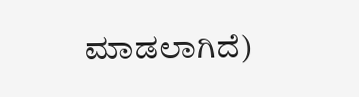ಮಾಡಲಾಗಿದೆ)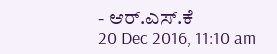- ಆರ್.ಎಸ್.ಕೆ
20 Dec 2016, 11:10 am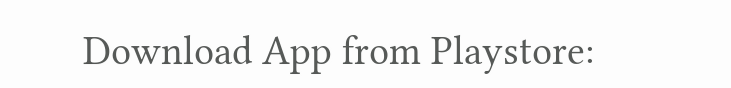Download App from Playstore: